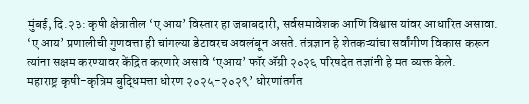मुंबई, दि.२३: कृषी क्षेत्रातील ‘ए आय’ विस्तार हा जबाबदारी, सर्वसमावेशक आणि विश्वास यांवर आधारित असावा. ‘ए आय’ प्रणालीची गुणवत्ता ही चांगल्या डेटावरच अवलंबून असते. तंत्रज्ञान हे शेतकऱ्यांचा सर्वांगीण विकास करून त्यांना सक्षम करण्यावर केंद्रित करणारे असावे ‘एआय’ फॉर ॲग्री २०२६ परिषदेत तज्ञांनी हे मत व्यक्त केले.
महाराष्ट्र कृषी-कृत्रिम बुद्धिमत्ता धोरण २०२५-२०२९’ धोरणांतर्गत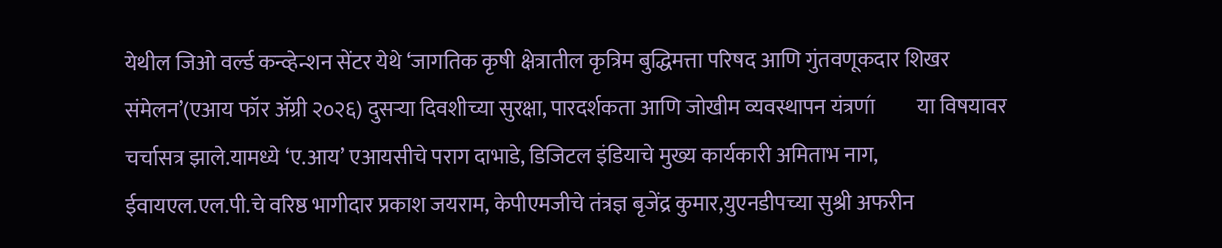येथील जिओ वर्ल्ड कन्व्हेन्शन सेंटर येथे ‘जागतिक कृषी क्षेत्रातील कृत्रिम बुद्धिमत्ता परिषद आणि गुंतवणूकदार शिखर संमेलन’(एआय फॉर ॲग्री २०२६) दुसऱ्या दिवशीच्या सुरक्षा, पारदर्शकता आणि जोखीम व्यवस्थापन यंत्रणा॔ या विषयावर चर्चासत्र झाले.यामध्ये ‘ए.आय’ एआयसीचे पराग दाभाडे, डिजिटल इंडियाचे मुख्य कार्यकारी अमिताभ नाग, ईवायएल.एल.पी.चे वरिष्ठ भागीदार प्रकाश जयराम, केपीएमजीचे तंत्रज्ञ बृजेंद्र कुमार,युएनडीपच्या सुश्री अफरीन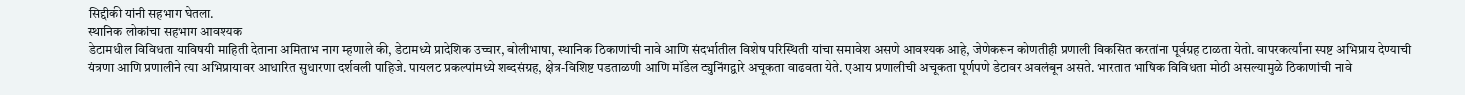सिद्दीकी यांनी सहभाग घेतला.
स्थानिक लोकांचा सहभाग आवश्यक
डेटामधील विविधता याविषयी माहिती देताना अमिताभ नाग म्हणाले की, डेटामध्ये प्रादेशिक उच्चार, बोलीभाषा, स्थानिक ठिकाणांची नावे आणि संदर्भातील विशेष परिस्थिती यांचा समावेश असणे आवश्यक आहे, जेणेकरून कोणतीही प्रणाली विकसित करतांना पूर्वग्रह टाळता येतो. वापरकर्त्यांना स्पष्ट अभिप्राय देण्याची यंत्रणा आणि प्रणालीने त्या अभिप्रायावर आधारित सुधारणा दर्शवली पाहिजे. पायलट प्रकल्पांमध्ये शब्दसंग्रह, क्षेत्र-विशिष्ट पडताळणी आणि मॉडेल ट्युनिंगद्वारे अचूकता वाढवता येते. एआय प्रणालीची अचूकता पूर्णपणे डेटावर अवलंबून असते. भारतात भाषिक विविधता मोठी असल्यामुळे ठिकाणांची नावे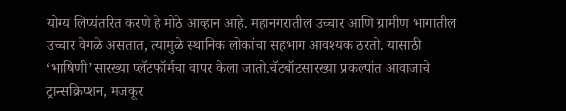योग्य लिप्यंतरित करणे हे मोठे आव्हान आहे. महानगरातील उच्चार आणि ग्रामीण भागातील उच्चार वेगळे असतात, त्यामुळे स्थानिक लोकांचा सहभाग आवश्यक ठरतो. यासाठी ‘भाषिणी’सारख्या प्लॅटफॉर्मचा वापर केला जातो.चॅटबॉटसारख्या प्रकल्पांत आवाजाचे ट्रान्सक्रिप्शन, मजकूर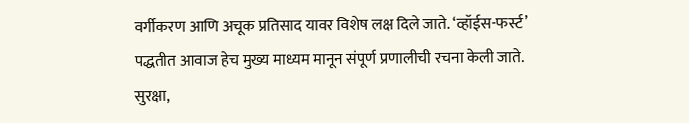वर्गीकरण आणि अचूक प्रतिसाद यावर विशेष लक्ष दिले जाते. ‘व्हॉईस-फर्स्ट’ पद्धतीत आवाज हेच मुख्य माध्यम मानून संपूर्ण प्रणालीची रचना केली जाते.
सुरक्षा,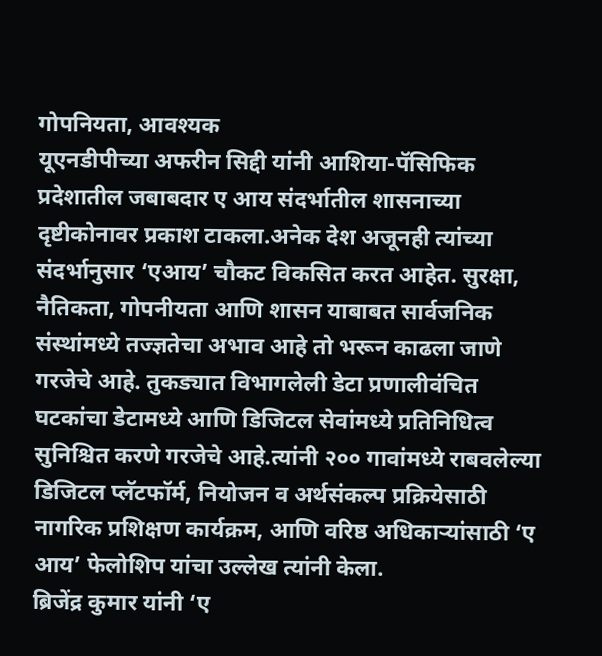गोपनियता, आवश्यक
यूएनडीपीच्या अफरीन सिद्दी यांनी आशिया-पॅसिफिक प्रदेशातील जबाबदार ए आय संदर्भातील शासनाच्या दृष्टीकोनावर प्रकाश टाकला.अनेक देश अजूनही त्यांच्या संदर्भानुसार ‘एआय’ चौकट विकसित करत आहेत. सुरक्षा, नैतिकता, गोपनीयता आणि शासन याबाबत सार्वजनिक संस्थांमध्ये तज्ज्ञतेचा अभाव आहे तो भरून काढला जाणे गरजेचे आहे. तुकड्यात विभागलेली डेटा प्रणालीवंचित घटकांचा डेटामध्ये आणि डिजिटल सेवांमध्ये प्रतिनिधित्व सुनिश्चित करणे गरजेचे आहे.त्यांनी २०० गावांमध्ये राबवलेल्या डिजिटल प्लॅटफॉर्म, नियोजन व अर्थसंकल्प प्रक्रियेसाठी नागरिक प्रशिक्षण कार्यक्रम, आणि वरिष्ठ अधिकाऱ्यांसाठी ‘ए आय’ फेलोशिप यांचा उल्लेख त्यांनी केला.
ब्रिजेंद्र कुमार यांनी ‘ए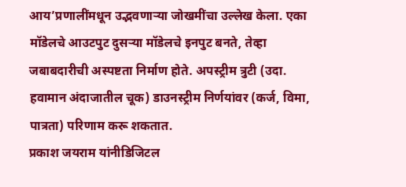आय’प्रणालींमधून उद्भवणाऱ्या जोखमींचा उल्लेख केला. एका मॉडेलचे आउटपुट दुसऱ्या मॉडेलचे इनपुट बनते, तेव्हा जबाबदारीची अस्पष्टता निर्माण होते. अपस्ट्रीम त्रुटी (उदा. हवामान अंदाजातील चूक) डाउनस्ट्रीम निर्णयांवर (कर्ज, विमा, पात्रता) परिणाम करू शकतात.
प्रकाश जयराम यांनीडिजिटल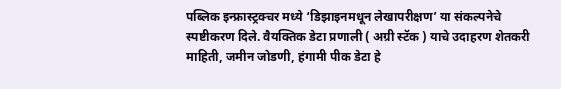पब्लिक इन्फ्रास्ट्रक्चर मध्ये ‘डिझाइनमधून लेखापरीक्षण’ या संकल्पनेचे स्पष्टीकरण दिले. वैयक्तिक डेटा प्रणाली ( अग्री स्टॅक ) याचे उदाहरण शेतकरी माहिती, जमीन जोडणी, हंगामी पीक डेटा हे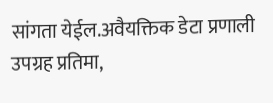सांगता येईल.अवैयक्तिक डेटा प्रणाली उपग्रह प्रतिमा,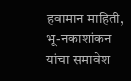हवामान माहिती, भू-नकाशांकन यांचा समावेश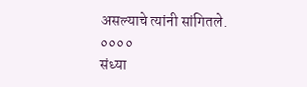असल्याचे त्यांनी सांगितले.
००००
संध्या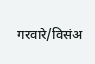गरवारे/विसंअ